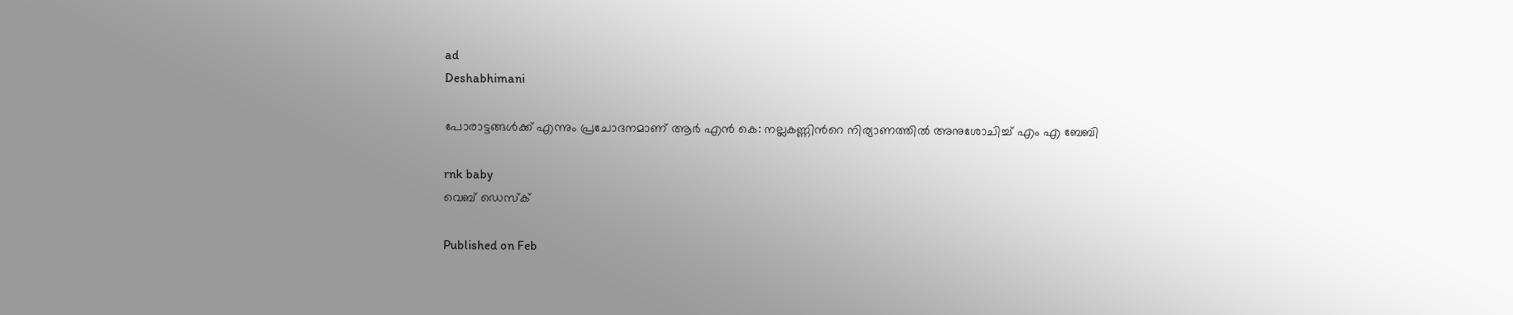ad
Deshabhimani

പോരാട്ടങ്ങൾക്ക് എന്നും പ്രചോദനമാണ് ആർ എന്‍ കെ: നല്ലകണ്ണിന്‍റെ നിര്യാണത്തില്‍ അനുശോചിച്ച് എം എ ബേബി

rnk baby
വെബ് ഡെസ്ക്

Published on Feb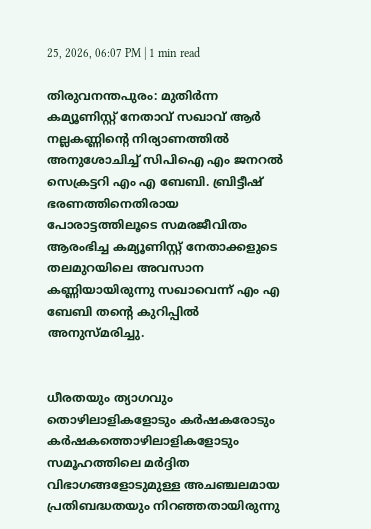25, 2026, 06:07 PM | 1 min read

തിരുവനന്തപുരം: മുതിർന്ന കമ്യൂണിസ്റ്റ് നേതാവ് സഖാവ് ആർ നല്ലകണ്ണിന്റെ നിര്യാണത്തിൽ അനുശോചിച്ച് സിപിഐ എം ജനറൽ സെക്രട്ടറി എം എ ബേബി. ബ്രിട്ടീഷ് ഭരണത്തിനെതിരായ പോരാട്ടത്തിലൂടെ സമരജീവിതം ആരംഭിച്ച കമ്യൂണിസ്റ്റ് നേതാക്കളുടെ തലമുറയിലെ അവസാന കണ്ണിയായിരുന്നു സഖാവെന്ന് എം എ ബേബി തന്റെ കുറിപ്പിൽ അനുസ്മരിച്ചു.


ധീരതയും ത്യാഗവും തൊഴിലാളികളോടും കർഷകരോടും കർഷകത്തൊഴിലാളികളോടും സമൂഹത്തിലെ മർദ്ദിത വിഭാഗങ്ങളോടുമുള്ള അചഞ്ചലമായ പ്രതിബദ്ധതയും നിറഞ്ഞതായിരുന്നു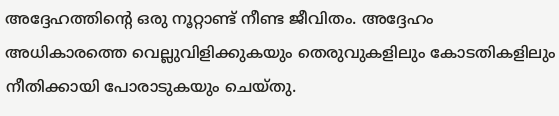അദ്ദേഹത്തിന്റെ ഒരു നൂറ്റാണ്ട് നീണ്ട ജീവിതം. അദ്ദേഹം അധികാരത്തെ വെല്ലുവിളിക്കുകയും തെരുവുകളിലും കോടതികളിലും നീതിക്കായി പോരാടുകയും ചെയ്തു.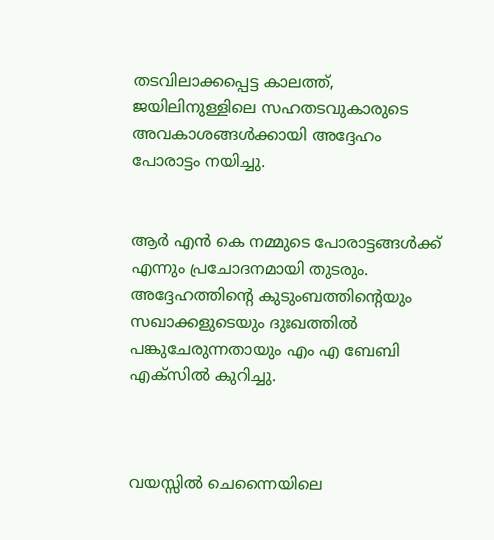തടവിലാക്കപ്പെട്ട കാലത്ത്, ജയിലിനുള്ളിലെ സഹതടവുകാരുടെ അവകാശങ്ങൾക്കായി അദ്ദേഹം പോരാട്ടം നയിച്ചു.


ആർ എൻ കെ നമ്മുടെ പോരാട്ടങ്ങൾക്ക് എന്നും പ്രചോദനമായി തുടരും. അദ്ദേഹത്തിന്റെ കുടുംബത്തിന്റെയും സഖാക്കളുടെയും ദുഃഖത്തിൽ പങ്കുചേരുന്നതായും എം എ ബേബി എക്സിൽ കുറിച്ചു.



വയസ്സിൽ ചെന്നൈയിലെ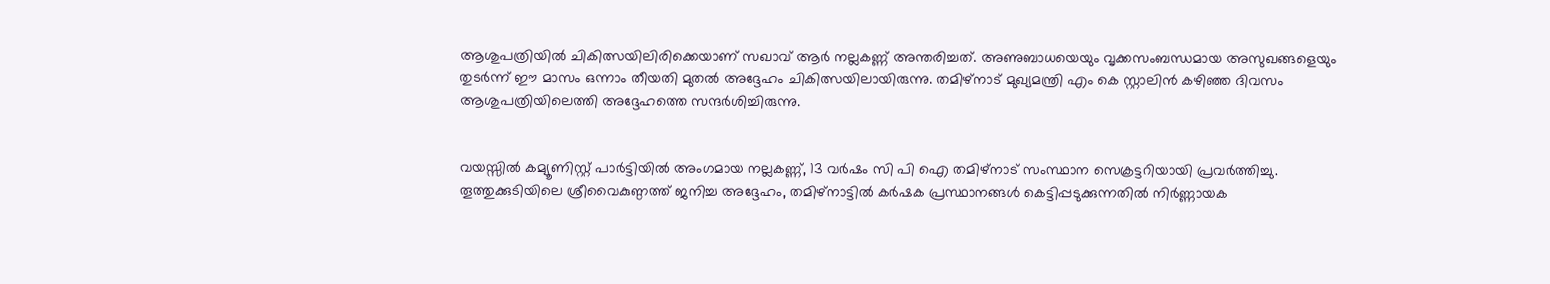ആശുപത്രിയിൽ ചികിത്സയിലിരിക്കെയാണ് സഖാവ് ആർ നല്ലകണ്ണ് അന്തരിച്ചത്. അണുബാധയെയും വൃക്കസംബന്ധമായ അസുഖങ്ങളെയും തുടർന്ന് ഈ മാസം ഒന്നാം തീയതി മുതൽ അദ്ദേഹം ചികിത്സയിലായിരുന്നു. തമിഴ്നാട് മുഖ്യമന്ത്രി എം കെ സ്റ്റാലിൻ കഴിഞ്ഞ ദിവസം ആശുപത്രിയിലെത്തി അദ്ദേഹത്തെ സന്ദർശിച്ചിരുന്നു.


വയസ്സിൽ കമ്യൂണിസ്റ്റ് പാർട്ടിയിൽ അംഗമായ നല്ലകണ്ണ്, 13 വർഷം സി പി ഐ തമിഴ്നാട് സംസ്ഥാന സെക്രട്ടറിയായി പ്രവർത്തിച്ചു. തൂത്തുക്കുടിയിലെ ശ്രീവൈകുണ്ഠത്ത് ജനിച്ച അദ്ദേഹം, തമിഴ്നാട്ടിൽ കർഷക പ്രസ്ഥാനങ്ങൾ കെട്ടിപ്പടുക്കുന്നതിൽ നിർണ്ണായക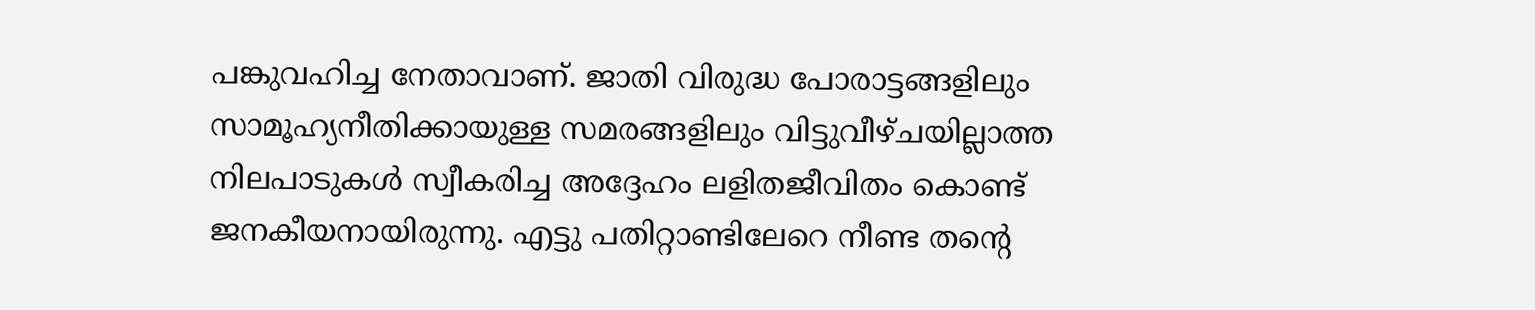പങ്കുവഹിച്ച നേതാവാണ്. ജാതി വിരുദ്ധ പോരാട്ടങ്ങളിലും സാമൂഹ്യനീതിക്കായുള്ള സമരങ്ങളിലും വിട്ടുവീഴ്ചയില്ലാത്ത നിലപാടുകൾ സ്വീകരിച്ച അദ്ദേഹം ലളിതജീവിതം കൊണ്ട് ജനകീയനായിരുന്നു. എട്ടു പതിറ്റാണ്ടിലേറെ നീണ്ട തന്റെ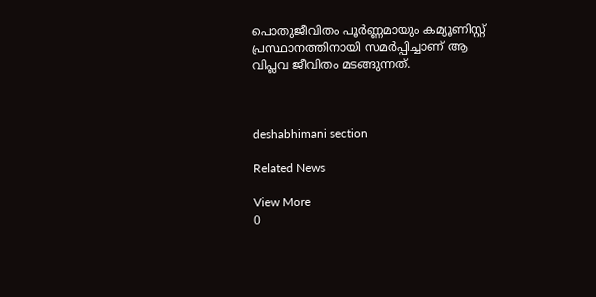പൊതുജീവിതം പൂർണ്ണമായും കമ്യൂണിസ്റ്റ് പ്രസ്ഥാനത്തിനായി സമർപ്പിച്ചാണ് ആ വിപ്ലവ ജീവിതം മടങ്ങുന്നത്.



deshabhimani section

Related News

View More
0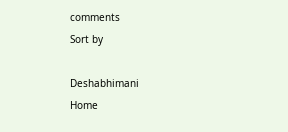comments
Sort by

Deshabhimani
Home